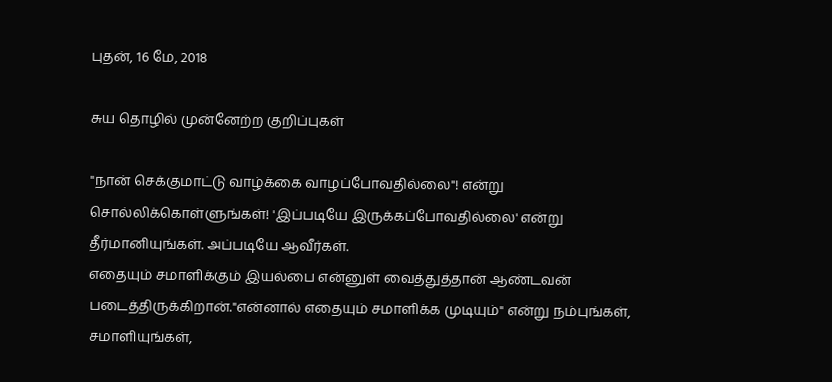புதன், 16 மே, 2018

சுய தொழில் முன்னேற்ற குறிப்புகள்

"நான் செக்குமாட்டு வாழ்க்கை வாழப்போவதில்லை"! என்று சொல்லிக்கொள்ளுங்கள்! 'இப்படியே இருக்கப்போவதில்லை' என்று தீர்மானியுங்கள். அப்படியே ஆவீர்கள்.
எதையும் சமாளிக்கும் இயல்பை என்னுள் வைத்துத்தான் ஆண்டவன் படைத்திருக்கிறான்."என்னால் எதையும் சமாளிக்க முடியும்" என்று நம்புங்கள், சமாளியுங்கள்,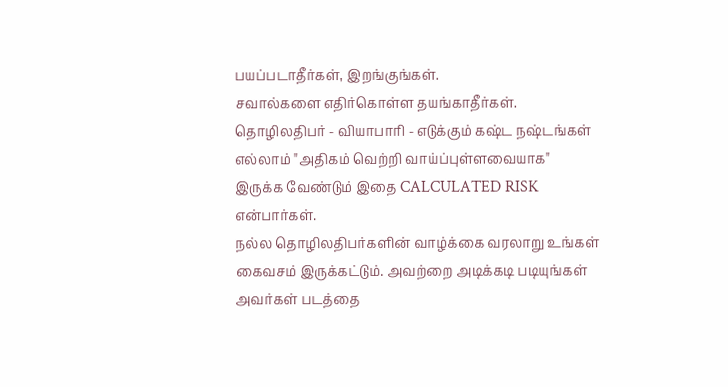பயப்படாதீர்கள், இறங்குங்கள்.
சவால்களை எதிர்கொள்ள தயங்காதீர்கள். தொழிலதிபர் - வியாபாரி - எடுக்கும் கஷ்ட நஷ்டங்கள் எல்லாம் "அதிகம் வெற்றி வாய்ப்புள்ளவையாக"  இருக்க வேண்டும் இதை CALCULATED RISK என்பார்கள்.
நல்ல தொழிலதிபர்களின் வாழ்க்கை வரலாறு உங்கள் கைவசம் இருக்கட்டும். அவற்றை அடிக்கடி படியுங்கள் அவர்கள் படத்தை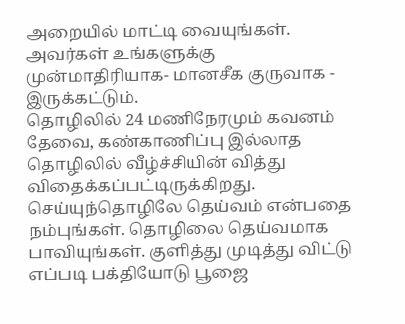அறையில் மாட்டி வையுங்கள். அவர்கள் உங்களுக்கு முன்மாதிரியாக- மானசீக குருவாக - இருக்கட்டும்.
தொழிலில் 24 மணிநேரமும் கவனம் தேவை, கண்காணிப்பு இல்லாத தொழிலில் வீழ்ச்சியின் வித்து விதைக்கப்பட்டிருக்கிறது.
செய்யுந்தொழிலே தெய்வம் என்பதை நம்புங்கள். தொழிலை தெய்வமாக பாவியுங்கள். குளித்து முடித்து விட்டு எப்படி பக்தியோடு பூஜை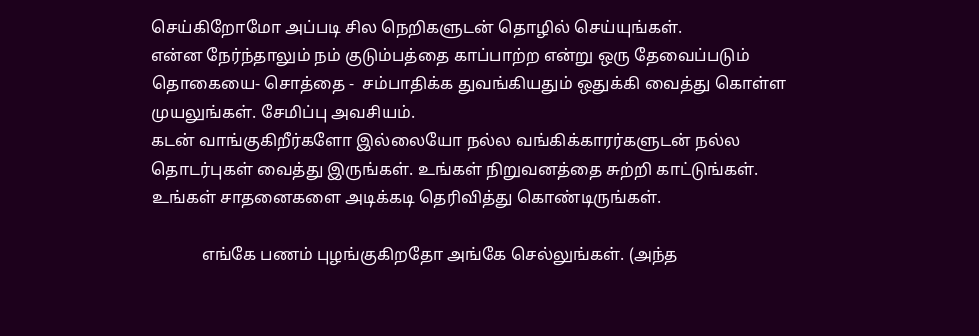செய்கிறோமோ அப்படி சில நெறிகளுடன் தொழில் செய்யுங்கள்.
என்ன நேர்ந்தாலும் நம் குடும்பத்தை காப்பாற்ற என்று ஒரு தேவைப்படும் தொகையை- சொத்தை -  சம்பாதிக்க துவங்கியதும் ஒதுக்கி வைத்து கொள்ள முயலுங்கள். சேமிப்பு அவசியம்.
கடன் வாங்குகிறீர்களோ இல்லையோ நல்ல வங்கிக்காரர்களுடன் நல்ல தொடர்புகள் வைத்து இருங்கள். உங்கள் நிறுவனத்தை சுற்றி காட்டுங்கள். உங்கள் சாதனைகளை அடிக்கடி தெரிவித்து கொண்டிருங்கள்.

            எங்கே பணம் புழங்குகிறதோ அங்கே செல்லுங்கள். (அந்த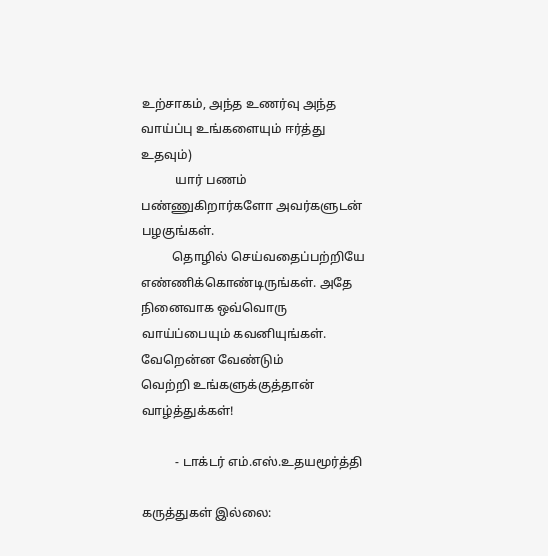உற்சாகம், அந்த உணர்வு அந்த வாய்ப்பு உங்களையும் ஈர்த்து உதவும்)
           யார் பணம் பண்ணுகிறார்களோ அவர்களுடன் பழகுங்கள்.
          தொழில் செய்வதைப்பற்றியே எண்ணிக்கொண்டிருங்கள். அதே நினைவாக ஒவ்வொரு வாய்ப்பையும் கவனியுங்கள்.
வேறென்ன வேண்டும்
வெற்றி உங்களுக்குத்தான்
வாழ்த்துக்கள்!

           - டாக்டர் எம்.எஸ்.உதயமூர்த்தி

கருத்துகள் இல்லை: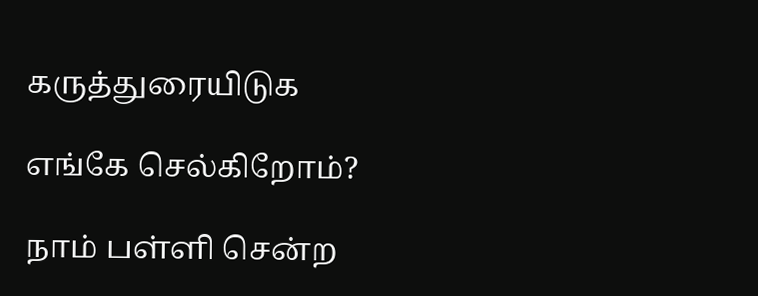கருத்துரையிடுக

எங்கே செல்கிறோம்?

நாம் பள்ளி சென்ற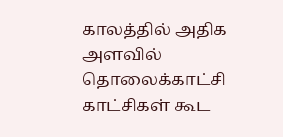காலத்தில் அதிக அளவில் தொலைக்காட்சி காட்சிகள் கூட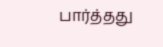பார்த்தது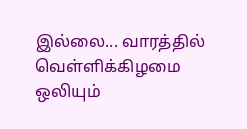இல்லை... வாரத்தில் வெள்ளிக்கிழமை ஒலியும்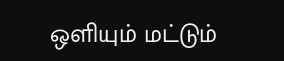ஒளியும் மட்டும்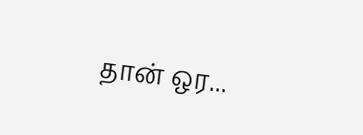தான் ஒர...